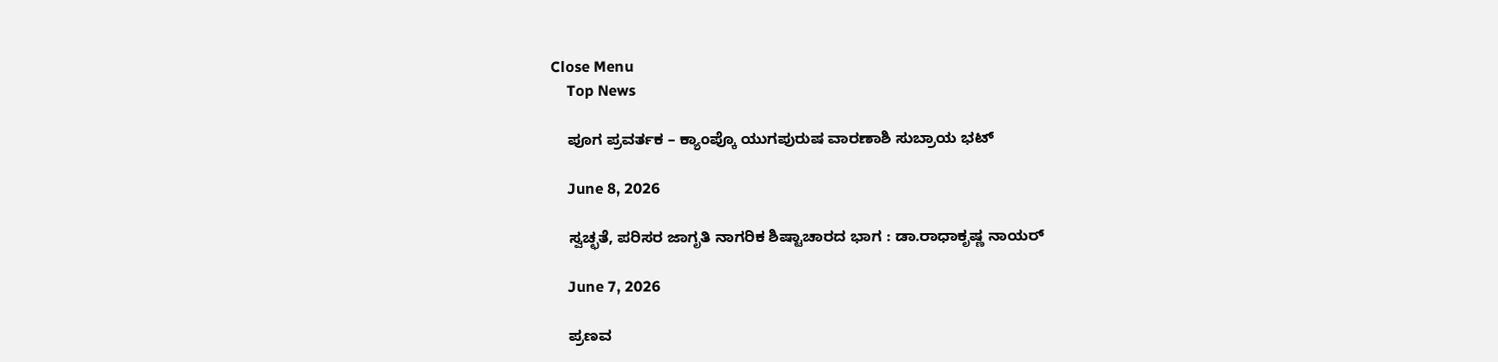Close Menu
    Top News

    ಪೂಗ ಪ್ರವರ್ತಕ – ಕ್ಯಾಂಪ್ಕೊ ಯುಗಪುರುಷ ವಾರಣಾಶಿ ಸುಬ್ರಾಯ ಭಟ್

    June 8, 2026

    ಸ್ವಚ್ಛತೆ, ಪರಿಸರ ಜಾಗೃತಿ ನಾಗರಿಕ ಶಿಷ್ಟಾಚಾರದ ಭಾಗ : ಡಾ.ರಾಧಾಕೃಷ್ಣ ನಾಯರ್

    June 7, 2026

    ಪ್ರಣವ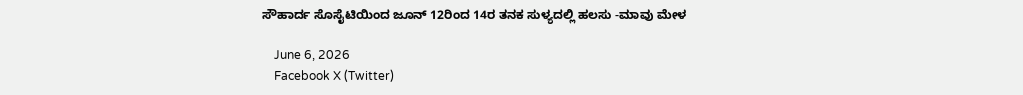ಸೌಹಾರ್ದ ಸೊಸೈಟಿಯಿಂದ ಜೂನ್‌ 12ರಿಂದ 14ರ ತನಕ ಸುಳ್ಯದಲ್ಲಿ ಹಲಸು -ಮಾವು ಮೇಳ

    June 6, 2026
    Facebook X (Twitter)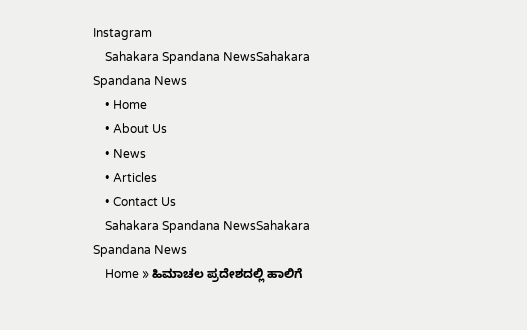Instagram
    Sahakara Spandana NewsSahakara Spandana News
    • Home
    • About Us
    • News
    • Articles
    • Contact Us
    Sahakara Spandana NewsSahakara Spandana News
    Home » ಹಿಮಾಚಲ ಪ್ರದೇಶದಲ್ಲಿ ಹಾಲಿಗೆ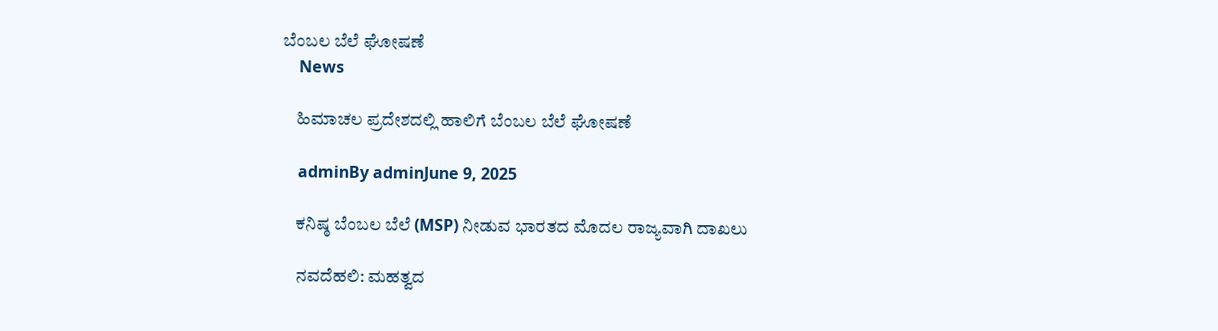ಬೆಂಬಲ ಬೆಲೆ ಘೋಷಣೆ
    News

    ಹಿಮಾಚಲ ಪ್ರದೇಶದಲ್ಲಿ ಹಾಲಿಗೆ ಬೆಂಬಲ ಬೆಲೆ ಘೋಷಣೆ

    adminBy adminJune 9, 2025

    ಕನಿಷ್ಠ ಬೆಂಬಲ ಬೆಲೆ (MSP) ನೀಡುವ ಭಾರತದ ಮೊದಲ ರಾಜ್ಯವಾಗಿ ದಾಖಲು

    ನವದೆಹಲಿ: ಮಹತ್ವದ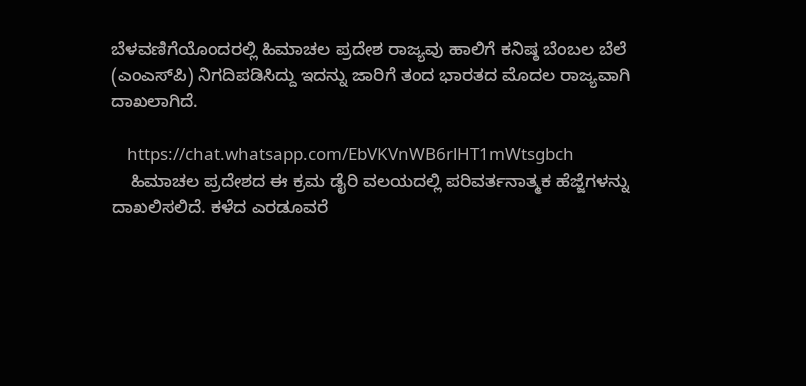ಬೆಳವಣಿಗೆಯೊಂದರಲ್ಲಿ ಹಿಮಾಚಲ ಪ್ರದೇಶ ರಾಜ್ಯವು ಹಾಲಿಗೆ ಕನಿಷ್ಠ ಬೆಂಬಲ ಬೆಲೆ (ಎಂಎಸ್‌ಪಿ) ನಿಗದಿಪಡಿಸಿದ್ದು ಇದನ್ನು ಜಾರಿಗೆ ತಂದ ಭಾರತದ ಮೊದಲ ರಾಜ್ಯವಾಗಿ ದಾಖಲಾಗಿದೆ.

    https://chat.whatsapp.com/EbVKVnWB6rlHT1mWtsgbch
    ಹಿಮಾಚಲ ಪ್ರದೇಶದ ಈ ಕ್ರಮ ಡೈರಿ ವಲಯದಲ್ಲಿ ಪರಿವರ್ತನಾತ್ಮಕ ಹೆಜ್ಜೆಗಳನ್ನು ದಾಖಲಿಸಲಿದೆ. ಕಳೆದ ಎರಡೂವರೆ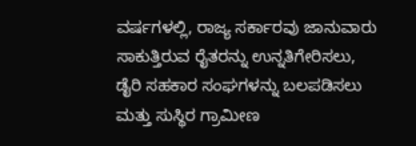ವರ್ಷಗಳಲ್ಲಿ, ರಾಜ್ಯ ಸರ್ಕಾರವು ಜಾನುವಾರು ಸಾಕುತ್ತಿರುವ ರೈತರನ್ನು ಉನ್ನತಿಗೇರಿಸಲು, ಡೈರಿ ಸಹಕಾರ ಸಂಘಗಳನ್ನು ಬಲಪಡಿಸಲು ಮತ್ತು ಸುಸ್ಥಿರ ಗ್ರಾಮೀಣ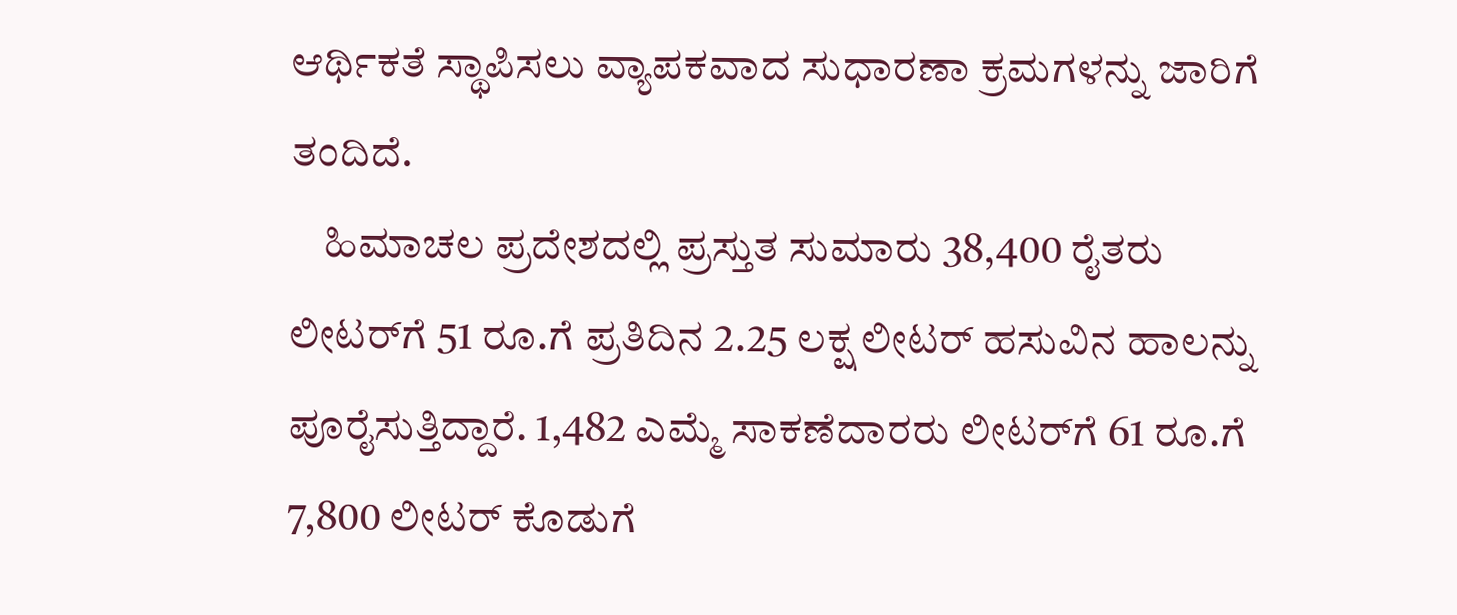ಆರ್ಥಿಕತೆ ಸ್ಥಾಪಿಸಲು ವ್ಯಾಪಕವಾದ ಸುಧಾರಣಾ ಕ್ರಮಗಳನ್ನು ಜಾರಿಗೆ ತಂದಿದೆ.
    ಹಿಮಾಚಲ ಪ್ರದೇಶದಲ್ಲಿ ಪ್ರಸ್ತುತ ಸುಮಾರು 38,400 ರೈತರು ಲೀಟರ್‌ಗೆ 51 ರೂ.ಗೆ ಪ್ರತಿದಿನ 2.25 ಲಕ್ಷ ಲೀಟರ್ ಹಸುವಿನ ಹಾಲನ್ನು ಪೂರೈಸುತ್ತಿದ್ದಾರೆ. 1,482 ಎಮ್ಮೆ ಸಾಕಣೆದಾರರು ಲೀಟರ್‌ಗೆ 61 ರೂ.ಗೆ 7,800 ಲೀಟರ್ ಕೊಡುಗೆ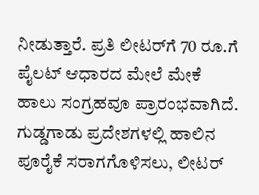ನೀಡುತ್ತಾರೆ. ಪ್ರತಿ ಲೀಟರ್‌ಗೆ 70 ರೂ.ಗೆ ಪೈಲಟ್ ಆಧಾರದ ಮೇಲೆ ಮೇಕೆ ಹಾಲು ಸಂಗ್ರಹವೂ ಪ್ರಾರಂಭವಾಗಿದೆ. ಗುಡ್ಡಗಾಡು ಪ್ರದೇಶಗಳಲ್ಲಿ ಹಾಲಿನ ಪೂರೈಕೆ ಸರಾಗಗೊಳಿಸಲು, ಲೀಟರ್‌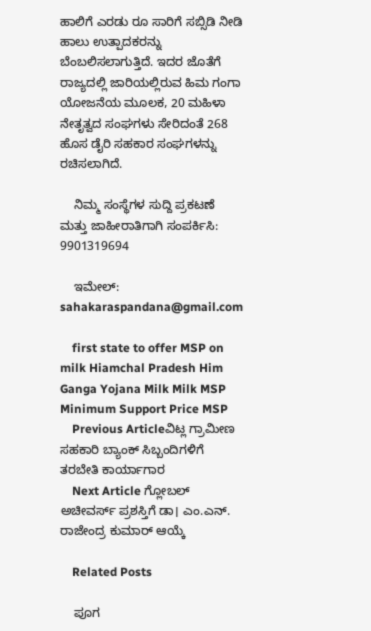ಹಾಲಿಗೆ ಎರಡು ರೂ ಸಾರಿಗೆ ಸಬ್ಸಿಡಿ ನೀಡಿ ಹಾಲು ಉತ್ಪಾದಕರನ್ನು ಬೆಂಬಲಿಸಲಾಗುತ್ತಿದೆ. ಇದರ ಜೊತೆಗೆ ರಾಜ್ಯದಲ್ಲಿ ಜಾರಿಯಲ್ಲಿರುವ ಹಿಮ ಗಂಗಾ ಯೋಜನೆಯ ಮೂಲಕ, 20 ಮಹಿಳಾ ನೇತೃತ್ವದ ಸಂಘಗಳು ಸೇರಿದಂತೆ 268 ಹೊಸ ಡೈರಿ ಸಹಕಾರ ಸಂಘಗಳನ್ನು ರಚಿಸಲಾಗಿದೆ.

    ನಿಮ್ಮ ಸಂಸ್ಥೆಗಳ ಸುದ್ದಿ ಪ್ರಕಟಣೆ ಮತ್ತು ಜಾಹೀರಾತಿಗಾಗಿ ಸಂಪರ್ಕಿಸಿ: 9901319694

    ಇಮೇಲ್: sahakaraspandana@gmail.com

    first state to offer MSP on milk Hiamchal Pradesh Him Ganga Yojana Milk Milk MSP Minimum Support Price MSP
    Previous Articleವಿಟ್ಲ ಗ್ರಾಮೀಣ ಸಹಕಾರಿ ಬ್ಯಾಂಕ್ ಸಿಬ್ಬಂದಿಗಳಿಗೆ ತರಬೇತಿ ಕಾರ್ಯಾಗಾರ
    Next Article ಗ್ಲೋಬಲ್‌ ಅಚೀವರ್ಸ್ ಪ್ರಶಸ್ತಿಗೆ ಡಾ। ಎಂ.ಎನ್. ರಾಜೇಂದ್ರ ಕುಮಾರ್ ಆಯ್ಕೆ

    Related Posts

    ಪೂಗ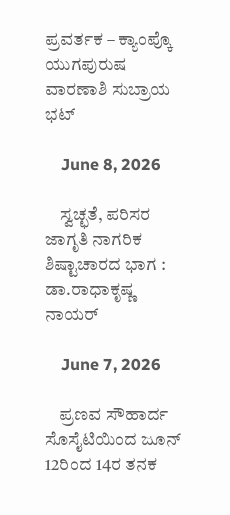ಪ್ರವರ್ತಕ – ಕ್ಯಾಂಪ್ಕೊ ಯುಗಪುರುಷ ವಾರಣಾಶಿ ಸುಬ್ರಾಯ ಭಟ್

    June 8, 2026

    ಸ್ವಚ್ಛತೆ, ಪರಿಸರ ಜಾಗೃತಿ ನಾಗರಿಕ ಶಿಷ್ಟಾಚಾರದ ಭಾಗ : ಡಾ.ರಾಧಾಕೃಷ್ಣ ನಾಯರ್

    June 7, 2026

    ಪ್ರಣವ ಸೌಹಾರ್ದ ಸೊಸೈಟಿಯಿಂದ ಜೂನ್‌ 12ರಿಂದ 14ರ ತನಕ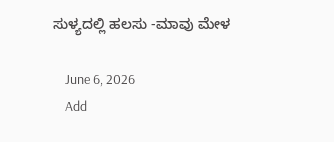ಸುಳ್ಯದಲ್ಲಿ ಹಲಸು -ಮಾವು ಮೇಳ

    June 6, 2026
    Add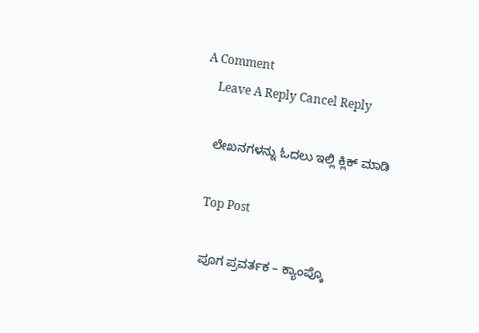A Comment
    Leave A Reply Cancel Reply

    ಲೇಖನಗಳನ್ನು ಓದಲು ಇಲ್ಲಿ ಕ್ಲಿಕ್ ಮಾಡಿ

    Top Post

    ಪೂಗ ಪ್ರವರ್ತಕ – ಕ್ಯಾಂಪ್ಕೊ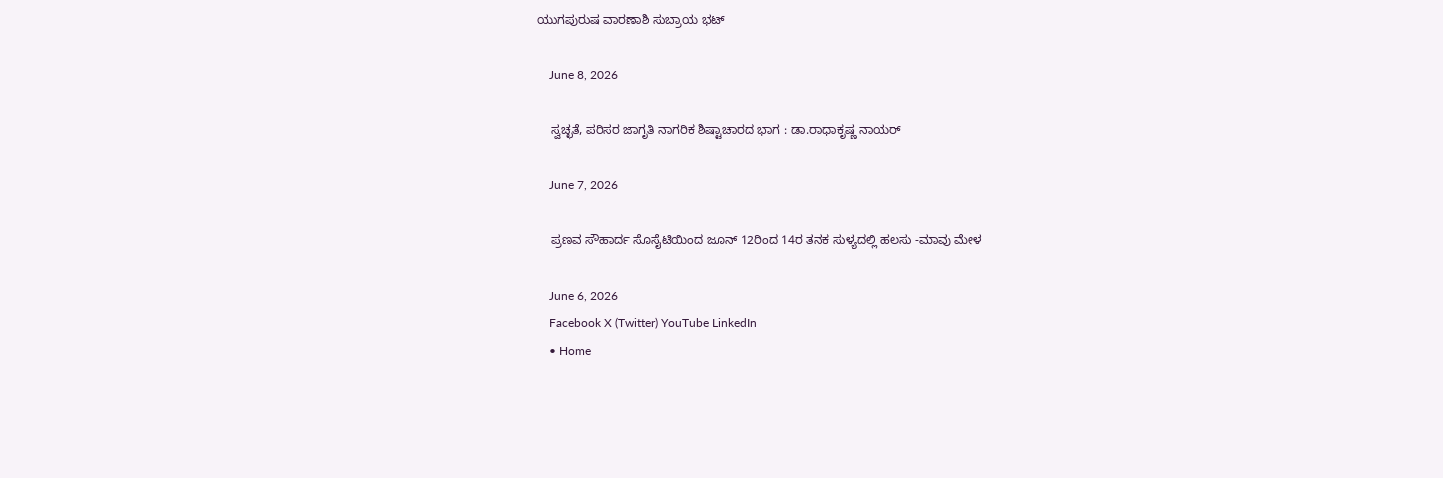ಯುಗಪುರುಷ ವಾರಣಾಶಿ ಸುಬ್ರಾಯ ಭಟ್

    June 8, 2026

    ಸ್ವಚ್ಛತೆ, ಪರಿಸರ ಜಾಗೃತಿ ನಾಗರಿಕ ಶಿಷ್ಟಾಚಾರದ ಭಾಗ : ಡಾ.ರಾಧಾಕೃಷ್ಣ ನಾಯರ್

    June 7, 2026

    ಪ್ರಣವ ಸೌಹಾರ್ದ ಸೊಸೈಟಿಯಿಂದ ಜೂನ್‌ 12ರಿಂದ 14ರ ತನಕ ಸುಳ್ಯದಲ್ಲಿ ಹಲಸು -ಮಾವು ಮೇಳ

    June 6, 2026
    Facebook X (Twitter) YouTube LinkedIn
    • Home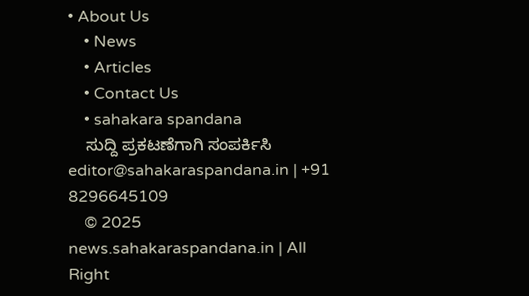• About Us
    • News
    • Articles
    • Contact Us
    • sahakara spandana
    ಸುದ್ದಿ ಪ್ರಕಟಣೆಗಾಗಿ ಸಂಪರ್ಕಿಸಿ editor@sahakaraspandana.in | +91 8296645109
    © 2025 news.sahakaraspandana.in | All Right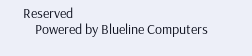Reserved
    Powered by Blueline Computers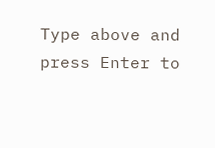Type above and press Enter to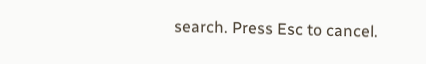search. Press Esc to cancel.